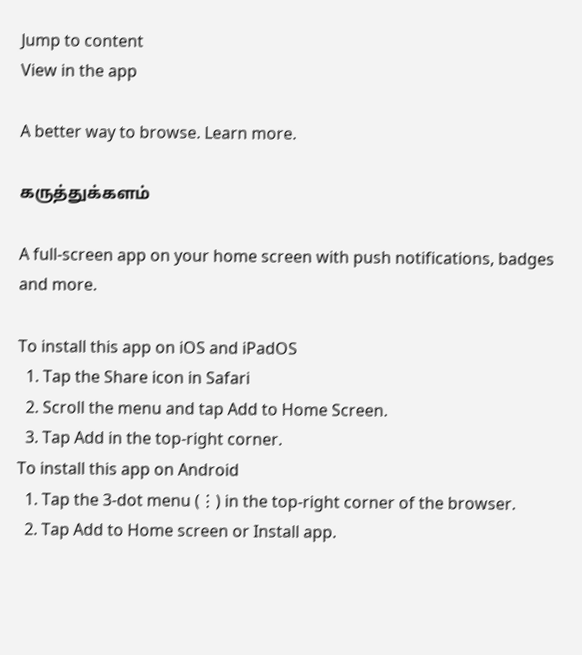Jump to content
View in the app

A better way to browse. Learn more.

கருத்துக்களம்

A full-screen app on your home screen with push notifications, badges and more.

To install this app on iOS and iPadOS
  1. Tap the Share icon in Safari
  2. Scroll the menu and tap Add to Home Screen.
  3. Tap Add in the top-right corner.
To install this app on Android
  1. Tap the 3-dot menu (⋮) in the top-right corner of the browser.
  2. Tap Add to Home screen or Install app.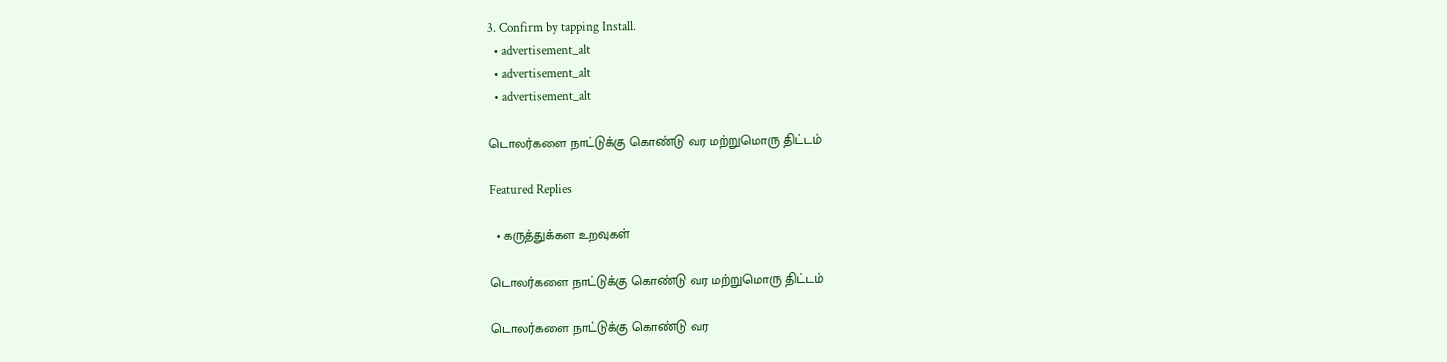3. Confirm by tapping Install.
  • advertisement_alt
  • advertisement_alt
  • advertisement_alt

டொலர்களை நாட்டுக்கு கொண்டு வர மற்றுமொரு திட்டம்

Featured Replies

  • கருத்துக்கள உறவுகள்

டொலர்களை நாட்டுக்கு கொண்டு வர மற்றுமொரு திட்டம்

டொலர்களை நாட்டுக்கு கொண்டு வர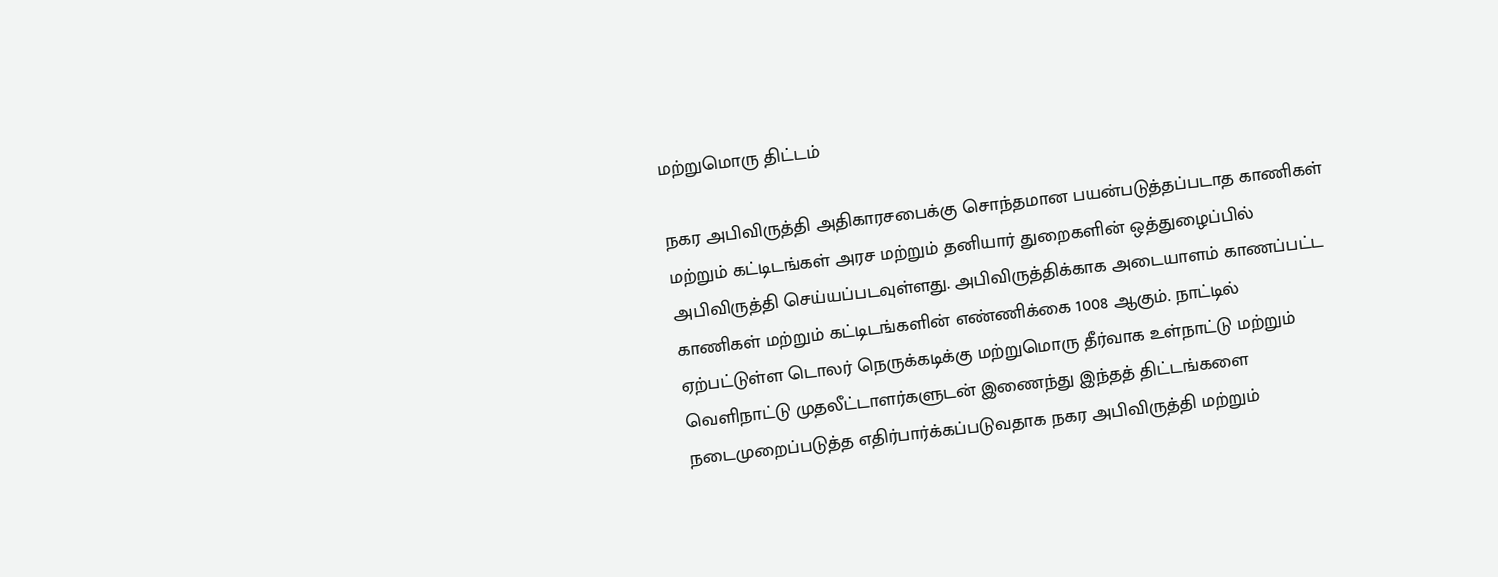மற்றுமொரு திட்டம்

நகர அபிவிருத்தி அதிகாரசபைக்கு சொந்தமான பயன்படுத்தப்படாத காணிகள் மற்றும் கட்டிடங்கள் அரச மற்றும் தனியார் துறைகளின் ஒத்துழைப்பில் அபிவிருத்தி செய்யப்படவுள்ளது. அபிவிருத்திக்காக அடையாளம் காணப்பட்ட காணிகள் மற்றும் கட்டிடங்களின் எண்ணிக்கை 1008 ஆகும். நாட்டில் ஏற்பட்டுள்ள டொலர் நெருக்கடிக்கு மற்றுமொரு தீர்வாக உள்நாட்டு மற்றும் வெளிநாட்டு முதலீட்டாளர்களுடன் இணைந்து இந்தத் திட்டங்களை நடைமுறைப்படுத்த எதிர்பார்க்கப்படுவதாக நகர அபிவிருத்தி மற்றும்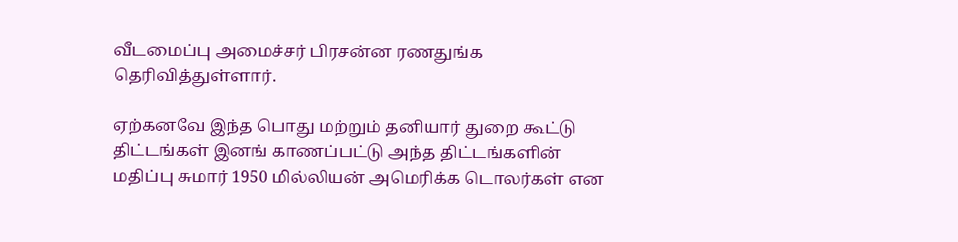வீடமைப்பு அமைச்சர் பிரசன்ன ரணதுங்க தெரிவித்துள்ளார்.

ஏற்கனவே இந்த பொது மற்றும் தனியார் துறை கூட்டு திட்டங்கள் இனங் காணப்பட்டு அந்த திட்டங்களின் மதிப்பு சுமார் 1950 மில்லியன் அமெரிக்க டொலர்கள் என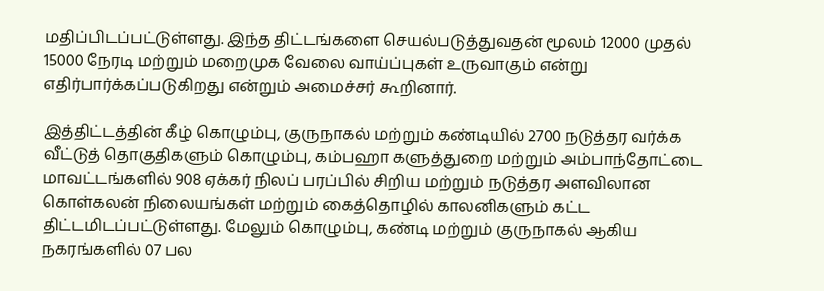மதிப்பிடப்பட்டுள்ளது. இந்த திட்டங்களை செயல்படுத்துவதன் மூலம் 12000 முதல் 15000 நேரடி மற்றும் மறைமுக வேலை வாய்ப்புகள் உருவாகும் என்று எதிர்பார்க்கப்படுகிறது என்றும் அமைச்சர் கூறினார்.

இத்திட்டத்தின் கீழ் கொழும்பு, குருநாகல் மற்றும் கண்டியில் 2700 நடுத்தர வர்க்க வீட்டுத் தொகுதிகளும் கொழும்பு, கம்பஹா களுத்துறை மற்றும் அம்பாந்தோட்டை மாவட்டங்களில் 908 ஏக்கர் நிலப் பரப்பில் சிறிய மற்றும் நடுத்தர அளவிலான கொள்கலன் நிலையங்கள் மற்றும் கைத்தொழில் காலனிகளும் கட்ட திட்டமிடப்பட்டுள்ளது. மேலும் கொழும்பு, கண்டி மற்றும் குருநாகல் ஆகிய நகரங்களில் 07 பல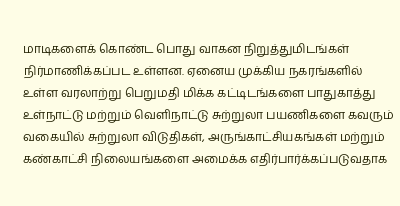மாடிகளைக் கொண்ட பொது வாகன நிறுத்துமிடங்கள் நிர்மாணிக்கப்பட உள்ளன. ஏனைய முக்கிய நகரங்களில் உள்ள வரலாற்று பெறுமதி மிக்க கட்டிடங்களை பாதுகாத்து உள்நாட்டு மற்றும் வெளிநாட்டு சுற்றுலா பயணிகளை கவரும் வகையில் சுற்றுலா விடுதிகள், அருங்காட்சியகங்கள் மற்றும் கண்காட்சி நிலையங்களை அமைக்க எதிர்பார்க்கப்படுவதாக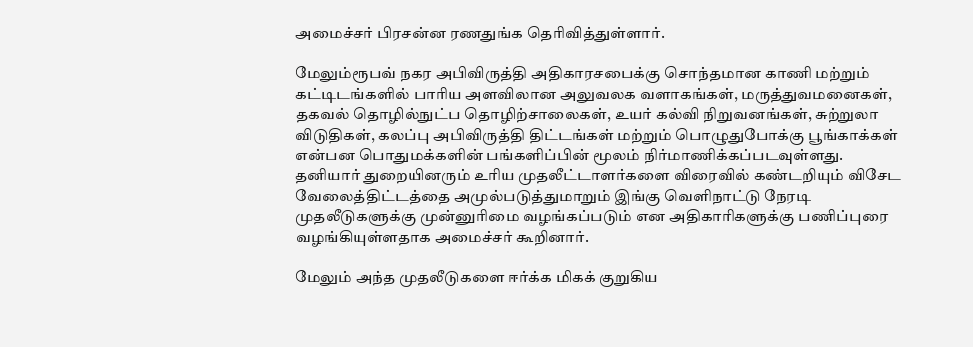அமைச்சர் பிரசன்ன ரணதுங்க தெரிவித்துள்ளார்.

மேலும்ரூபவ் நகர அபிவிருத்தி அதிகாரசபைக்கு சொந்தமான காணி மற்றும் கட்டிடங்களில் பாரிய அளவிலான அலுவலக வளாகங்கள், மருத்துவமனைகள், தகவல் தொழில்நுட்ப தொழிற்சாலைகள், உயர் கல்வி நிறுவனங்கள், சுற்றுலா விடுதிகள், கலப்பு அபிவிருத்தி திட்டங்கள் மற்றும் பொழுதுபோக்கு பூங்காக்கள் என்பன பொதுமக்களின் பங்களிப்பின் மூலம் நிர்மாணிக்கப்படவுள்ளது. தனியார் துறையினரும் உரிய முதலீட்டாளர்களை விரைவில் கண்டறியும் விசேட வேலைத்திட்டத்தை அமுல்படுத்துமாறும் இங்கு வெளிநாட்டு நேரடி முதலீடுகளுக்கு முன்னுரிமை வழங்கப்படும் என அதிகாரிகளுக்கு பணிப்புரை வழங்கியுள்ளதாக அமைச்சர் கூறினார்.

மேலும் அந்த முதலீடுகளை ஈர்க்க மிகக் குறுகிய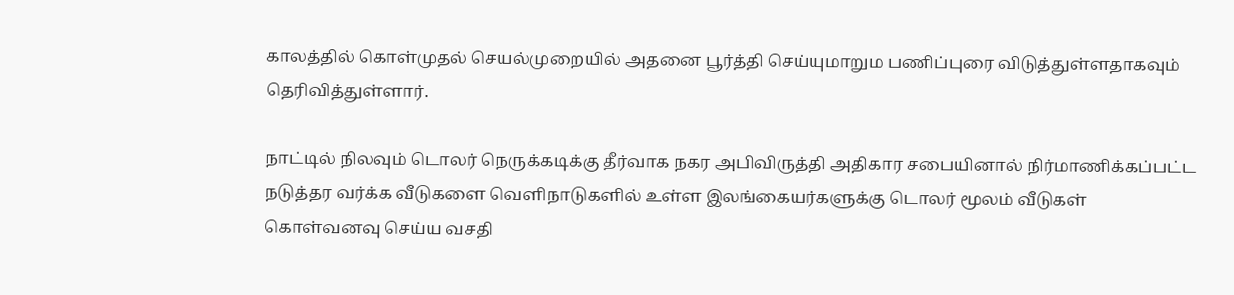காலத்தில் கொள்முதல் செயல்முறையில் அதனை பூர்த்தி செய்யுமாறும பணிப்புரை விடுத்துள்ளதாகவும் தெரிவித்துள்ளார்.

நாட்டில் நிலவும் டொலர் நெருக்கடிக்கு தீர்வாக நகர அபிவிருத்தி அதிகார சபையினால் நிர்மாணிக்கப்பட்ட நடுத்தர வர்க்க வீடுகளை வெளிநாடுகளில் உள்ள இலங்கையர்களுக்கு டொலர் மூலம் வீடுகள் கொள்வனவு செய்ய வசதி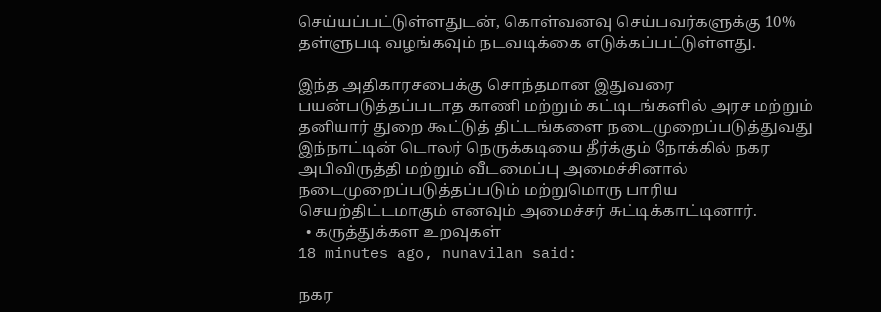செய்யப்பட்டுள்ளதுடன், கொள்வனவு செய்பவர்களுக்கு 10% தள்ளுபடி வழங்கவும் நடவடிக்கை எடுக்கப்பட்டுள்ளது.

இந்த அதிகாரசபைக்கு சொந்தமான இதுவரை பயன்படுத்தப்படாத காணி மற்றும் கட்டிடங்களில் அரச மற்றும் தனியார் துறை கூட்டுத் திட்டங்களை நடைமுறைப்படுத்துவது இந்நாட்டின் டொலர் நெருக்கடியை தீர்க்கும் நோக்கில் நகர அபிவிருத்தி மற்றும் வீடமைப்பு அமைச்சினால் நடைமுறைப்படுத்தப்படும் மற்றுமொரு பாரிய செயற்திட்டமாகும் எனவும் அமைச்சர் சுட்டிக்காட்டினார்.
  • கருத்துக்கள உறவுகள்
18 minutes ago, nunavilan said:

நகர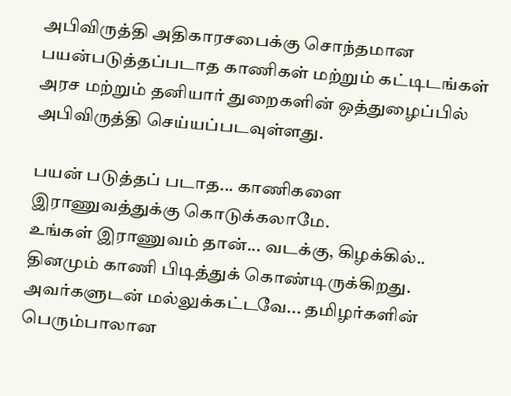அபிவிருத்தி அதிகாரசபைக்கு சொந்தமான பயன்படுத்தப்படாத காணிகள் மற்றும் கட்டிடங்கள் அரச மற்றும் தனியார் துறைகளின் ஒத்துழைப்பில் அபிவிருத்தி செய்யப்படவுள்ளது.

பயன் படுத்தப் படாத... காணிகளை இராணுவத்துக்கு கொடுக்கலாமே.
உங்கள் இராணுவம் தான்... வடக்கு, கிழக்கில்.. தினமும் காணி பிடித்துக் கொண்டிருக்கிறது.
அவர்களுடன் மல்லுக்கட்டவே... தமிழர்களின் பெரும்பாலான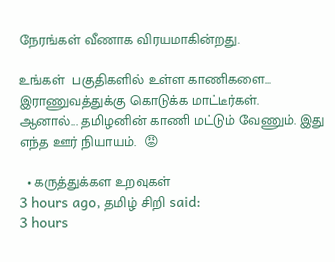நேரங்கள் வீணாக விரயமாகின்றது.

உங்கள்  பகுதிகளில் உள்ள காணிகளை... இராணுவத்துக்கு கொடுக்க மாட்டீர்கள்.
ஆனால்... தமிழனின் காணி மட்டும் வேணும். இது எந்த ஊர் நியாயம்.  😡

  • கருத்துக்கள உறவுகள்
3 hours ago, தமிழ் சிறி said:
3 hours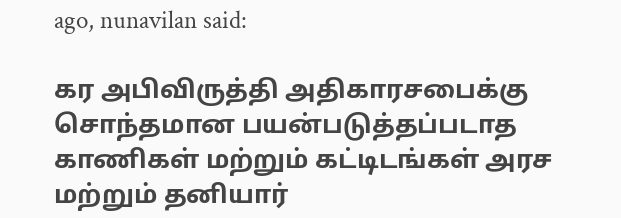ago, nunavilan said:

கர அபிவிருத்தி அதிகாரசபைக்கு சொந்தமான பயன்படுத்தப்படாத காணிகள் மற்றும் கட்டிடங்கள் அரச மற்றும் தனியார்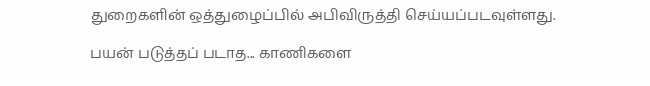துறைகளின் ஒத்துழைப்பில் அபிவிருத்தி செய்யப்படவுள்ளது.

பயன் படுத்தப் படாத... காணிகளை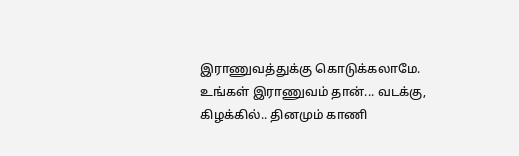இராணுவத்துக்கு கொடுக்கலாமே.
உங்கள் இராணுவம் தான்... வடக்கு, கிழக்கில்.. தினமும் காணி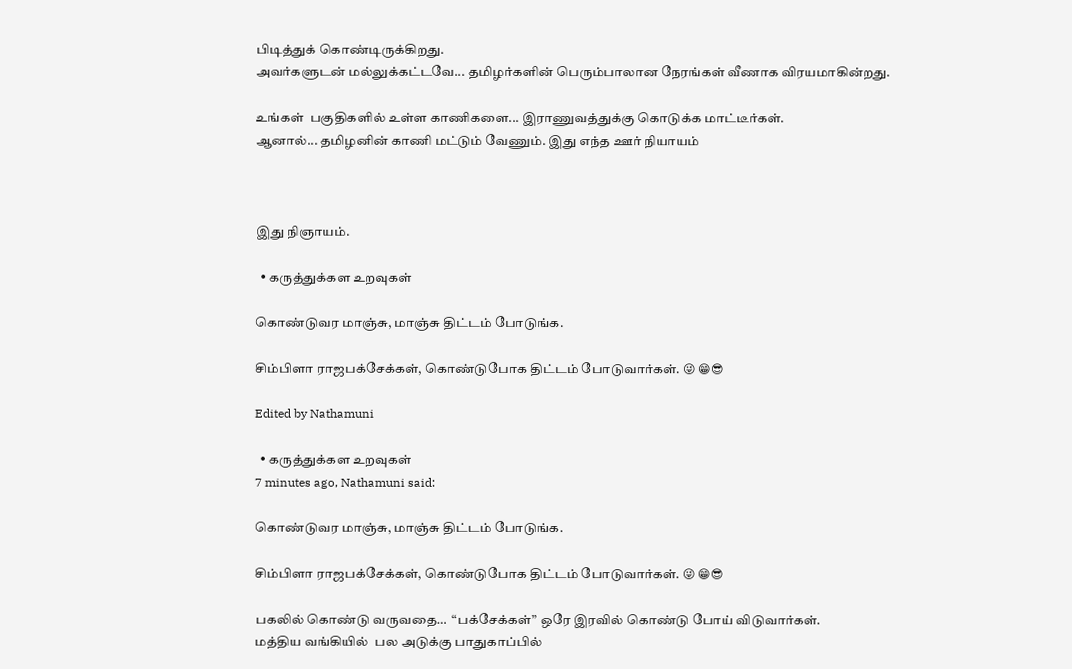பிடித்துக் கொண்டிருக்கிறது.
அவர்களுடன் மல்லுக்கட்டவே... தமிழர்களின் பெரும்பாலான நேரங்கள் வீணாக விரயமாகின்றது.

உங்கள்  பகுதிகளில் உள்ள காணிகளை... இராணுவத்துக்கு கொடுக்க மாட்டீர்கள்.
ஆனால்... தமிழனின் காணி மட்டும் வேணும். இது எந்த ஊர் நியாயம்



இது நிஞாயம்.

  • கருத்துக்கள உறவுகள்

கொண்டுவர மாஞ்சு, மாஞ்சு திட்டம் போடுங்க.

சிம்பிளா ராஜபக்சேக்கள், கொண்டுபோக திட்டம் போடுவார்கள். 😜 😁😎

Edited by Nathamuni

  • கருத்துக்கள உறவுகள்
7 minutes ago, Nathamuni said:

கொண்டுவர மாஞ்சு, மாஞ்சு திட்டம் போடுங்க.

சிம்பிளா ராஜபக்சேக்கள், கொண்டுபோக திட்டம் போடுவார்கள். 😜 😁😎

பகலில் கொண்டு வருவதை…  “பக்சேக்கள்” ஒரே இரவில் கொண்டு போய் விடுவார்கள்.
மத்திய வங்கியில்  பல அடுக்கு பாதுகாப்பில்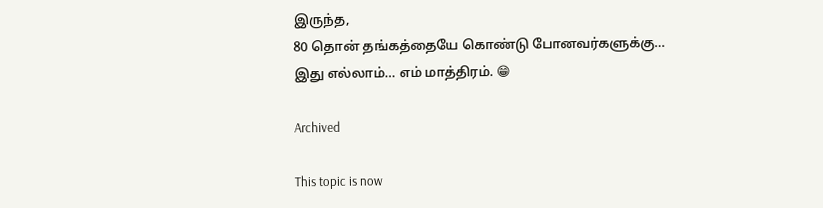இருந்த,
80 தொன் தங்கத்தையே கொண்டு போனவர்களுக்கு…
இது எல்லாம்… எம் மாத்திரம். 😁

Archived

This topic is now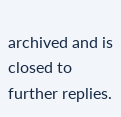archived and is closed to further replies.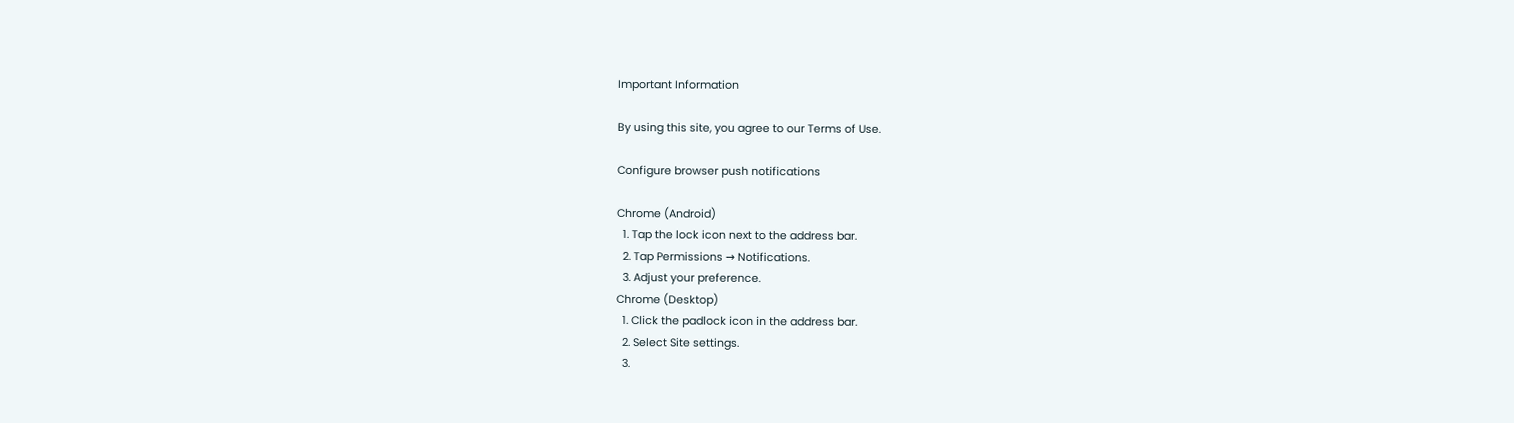Important Information

By using this site, you agree to our Terms of Use.

Configure browser push notifications

Chrome (Android)
  1. Tap the lock icon next to the address bar.
  2. Tap Permissions → Notifications.
  3. Adjust your preference.
Chrome (Desktop)
  1. Click the padlock icon in the address bar.
  2. Select Site settings.
  3.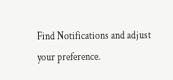Find Notifications and adjust your preference.